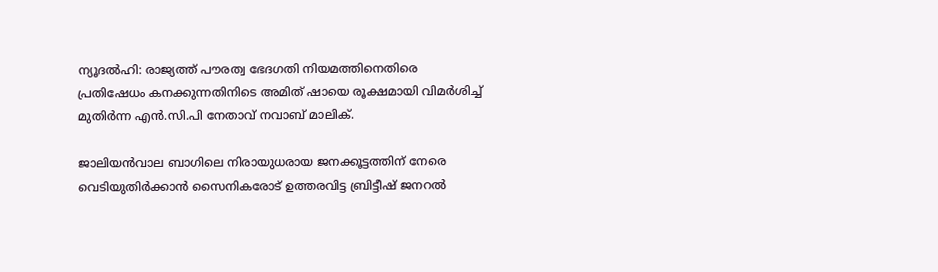ന്യൂദല്‍ഹി: രാജ്യത്ത് പൗരത്വ ഭേദഗതി നിയമത്തിനെതിരെ പ്രതിഷേധം കനക്കുന്നതിനിടെ അമിത് ഷായെ രൂക്ഷമായി വിമര്‍ശിച്ച് മുതിര്‍ന്ന എന്‍.സി.പി നേതാവ് നവാബ് മാലിക്.

ജാലിയന്‍വാല ബാഗിലെ നിരായുധരായ ജനക്കൂട്ടത്തിന് നേരെ വെടിയുതിര്‍ക്കാന്‍ സൈനികരോട് ഉത്തരവിട്ട ബ്രിട്ടീഷ് ജനറല്‍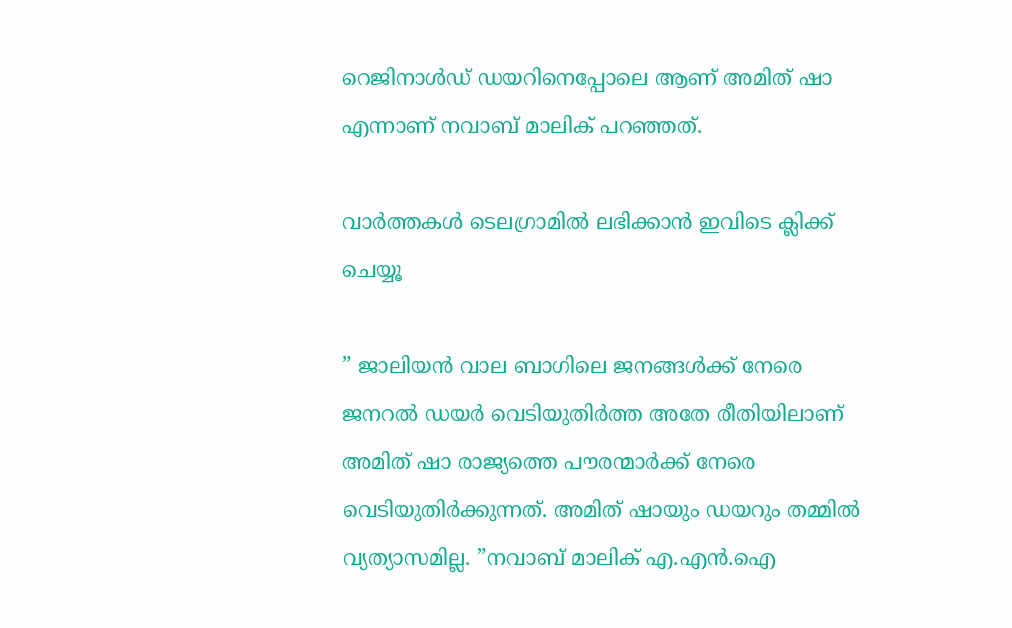റെജിനാള്‍ഡ് ഡയറിനെപ്പോലെ ആണ് അമിത് ഷാ എന്നാണ് നവാബ് മാലിക് പറഞ്ഞത്.

വാര്‍ത്തകള്‍ ടെലഗ്രാമില്‍ ലഭിക്കാന്‍ ഇവിടെ ക്ലിക്ക് ചെയ്യൂ

” ജാലിയന്‍ വാല ബാഗിലെ ജനങ്ങള്‍ക്ക് നേരെ ജനറല്‍ ഡയര്‍ വെടിയുതിര്‍ത്ത അതേ രീതിയിലാണ് അമിത് ഷാ രാജ്യത്തെ പൗരന്മാര്‍ക്ക് നേരെ വെടിയുതിര്‍ക്കുന്നത്. അമിത് ഷായും ഡയറും തമ്മില്‍ വ്യത്യാസമില്ല. ”നവാബ് മാലിക് എ.എന്‍.ഐ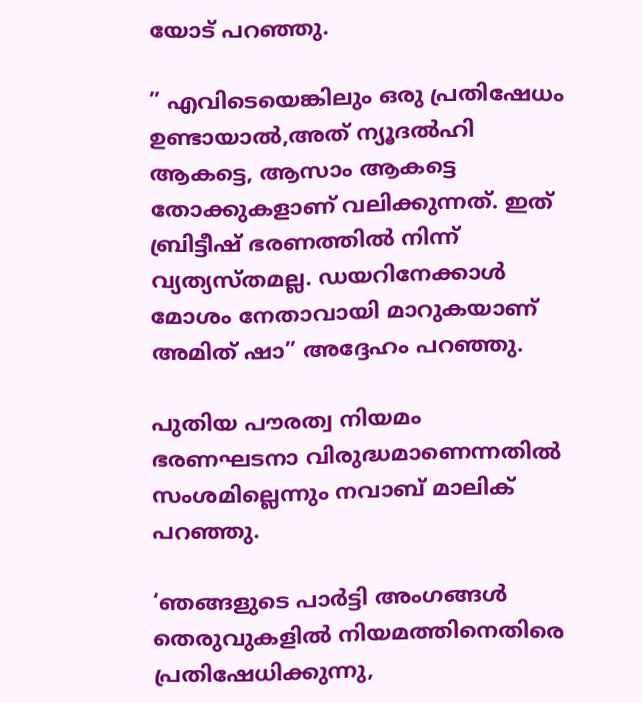യോട് പറഞ്ഞു.

” എവിടെയെങ്കിലും ഒരു പ്രതിഷേധം ഉണ്ടായാല്‍,അത് ന്യൂദല്‍ഹി ആകട്ടെ, ആസാം ആകട്ടെ തോക്കുകളാണ് വലിക്കുന്നത്. ഇത് ബ്രിട്ടീഷ് ഭരണത്തില്‍ നിന്ന് വ്യത്യസ്തമല്ല. ഡയറിനേക്കാള്‍ മോശം നേതാവായി മാറുകയാണ് അമിത് ഷാ” അദ്ദേഹം പറഞ്ഞു.

പുതിയ പൗരത്വ നിയമം ഭരണഘടനാ വിരുദ്ധമാണെന്നതില്‍ സംശമില്ലെന്നും നവാബ് മാലിക് പറഞ്ഞു.

‘ഞങ്ങളുടെ പാര്‍ട്ടി അംഗങ്ങള്‍ തെരുവുകളില്‍ നിയമത്തിനെതിരെ പ്രതിഷേധിക്കുന്നു,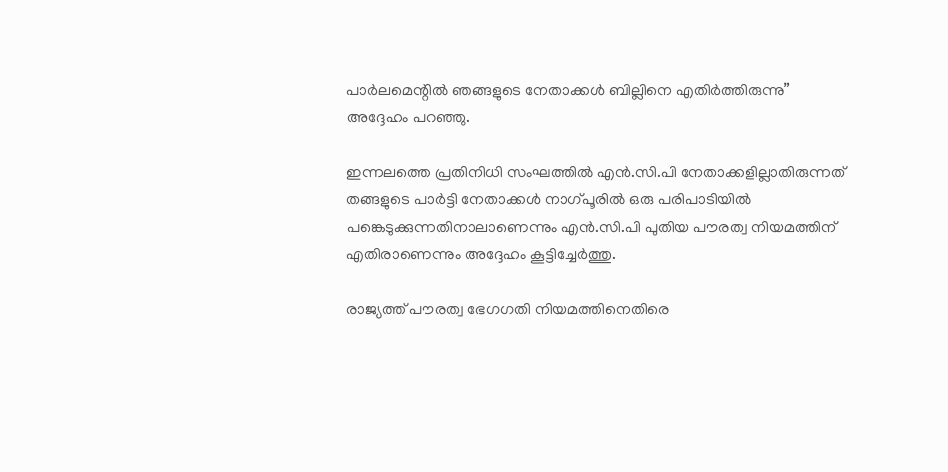പാര്‍ലമെന്റില്‍ ഞങ്ങളുടെ നേതാക്കള്‍ ബില്ലിനെ എതിര്‍ത്തിരുന്നു” അദ്ദേഹം പറഞ്ഞു.

ഇന്നലത്തെ പ്രതിനിധി സംഘത്തില്‍ എന്‍.സി.പി നേതാക്കളില്ലാതിരുന്നത് തങ്ങളുടെ പാര്‍ട്ടി നേതാക്കള്‍ നാഗ്പൂരില്‍ ഒരു പരിപാടിയില്‍ പങ്കെടുക്കുന്നതിനാലാണെന്നും എന്‍.സി.പി പുതിയ പൗരത്വ നിയമത്തിന് എതിരാണെന്നും അദ്ദേഹം കൂട്ടിച്ചേര്‍ത്തു.

രാജ്യത്ത് പൗരത്വ ഭേഗഗതി നിയമത്തിനെതിരെ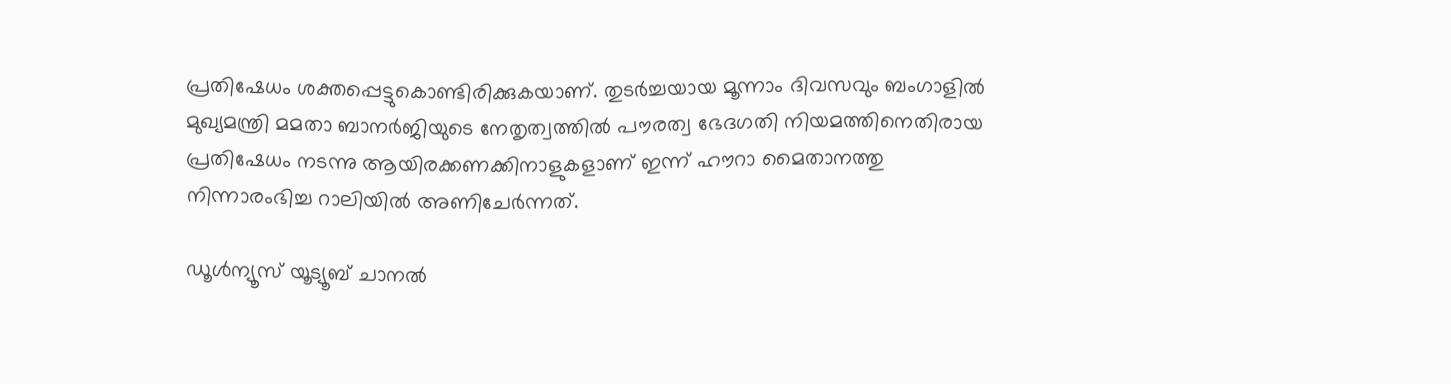പ്രതിഷേധം ശക്തപ്പെട്ടുകൊണ്ടിരിക്കുകയാണ്. തുടര്‍ച്ചയായ മൂന്നാം ദിവസവും ബംഗാളില്‍ മുഖ്യമന്ത്രി മമതാ ബാനര്‍ജിയുടെ നേതൃത്വത്തില്‍ പൗരത്വ ഭേദഗതി നിയമത്തിനെതിരായ പ്രതിഷേധം നടന്നു ആയിരക്കണക്കിനാളുകളാണ് ഇന്ന് ഹൗറാ മൈതാനത്തു നിന്നാരംഭിച്ച റാലിയില്‍ അണിചേര്‍ന്നത്.

ഡൂൾന്യൂസ് യൂട്യൂബ് ചാനൽ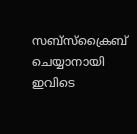സബ്സ്ക്രൈബ് ചെയ്യാനായി ഇവിടെ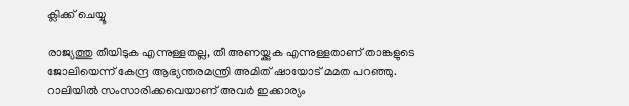ക്ലിക്ക് ചെയ്യൂ

രാജ്യത്തു തീയിടുക എന്നുള്ളതല്ല, തീ അണയ്ക്കുക എന്നുള്ളതാണ് താങ്കളുടെ ജോലിയെന്ന് കേന്ദ്ര ആഭ്യന്തരമന്ത്രി അമിത് ഷായോട് മമത പറഞ്ഞു. റാലിയില്‍ സംസാരിക്കവെയാണ് അവര്‍ ഇക്കാര്യം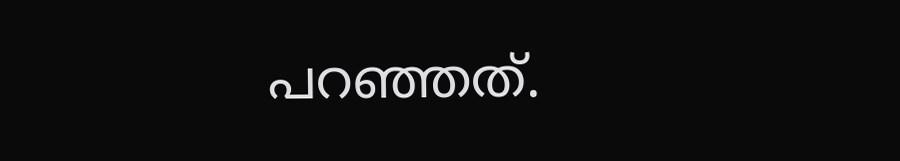പറഞ്ഞത്.